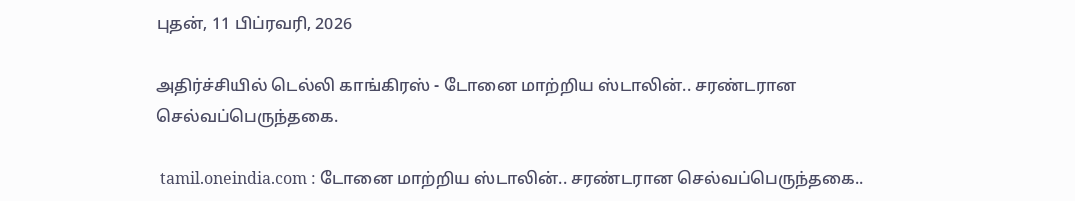புதன், 11 பிப்ரவரி, 2026

அதிர்ச்சியில் டெல்லி காங்கிரஸ் - டோனை மாற்றிய ஸ்டாலின்.. சரண்டரான செல்வப்பெருந்தகை.

 tamil.oneindia.com : டோனை மாற்றிய ஸ்டாலின்.. சரண்டரான செல்வப்பெருந்தகை..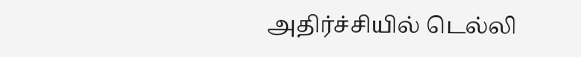அதிர்ச்சியில் டெல்லி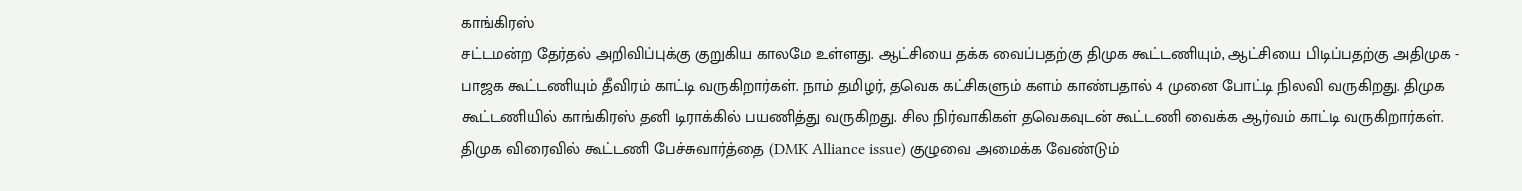காங்கிரஸ்
சட்டமன்ற தேர்தல் அறிவிப்புக்கு குறுகிய காலமே உள்ளது. ஆட்சியை தக்க வைப்பதற்கு திமுக கூட்டணியும், ஆட்சியை பிடிப்பதற்கு அதிமுக - பாஜக கூட்டணியும் தீவிரம் காட்டி வருகிறார்கள். நாம் தமிழர், தவெக கட்சிகளும் களம் காண்பதால் 4 முனை போட்டி நிலவி வருகிறது. திமுக கூட்டணியில் காங்கிரஸ் தனி டிராக்கில் பயணித்து வருகிறது. சில நிர்வாகிகள் தவெகவுடன் கூட்டணி வைக்க ஆர்வம் காட்டி வருகிறார்கள். திமுக விரைவில் கூட்டணி பேச்சுவார்த்தை (DMK Alliance issue) குழுவை அமைக்க வேண்டும்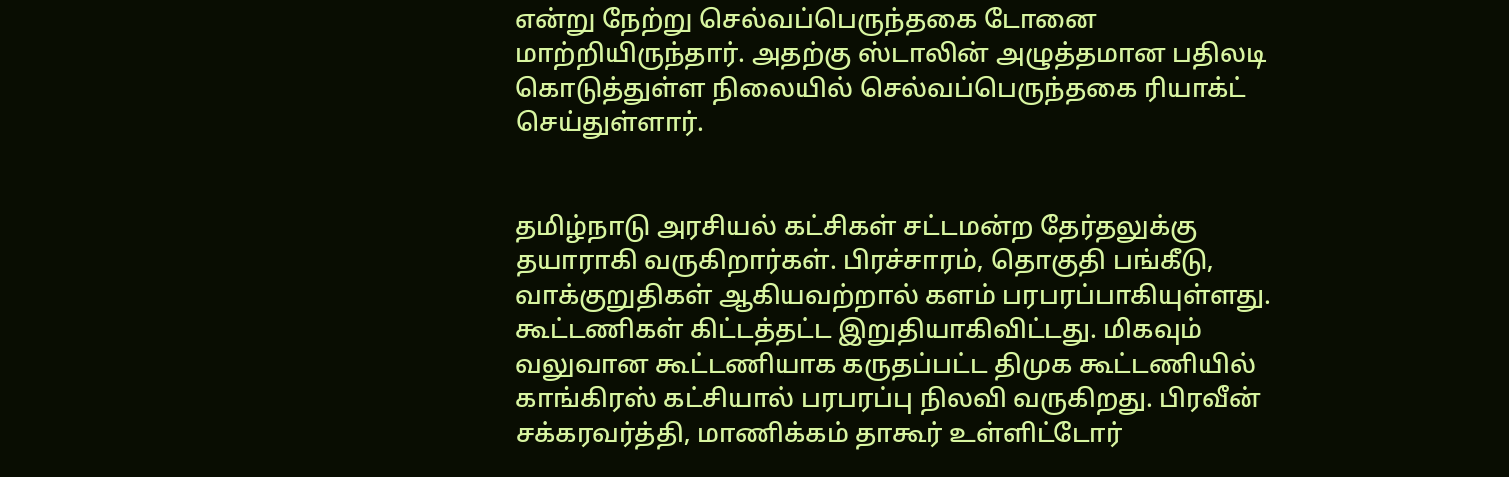என்று நேற்று செல்வப்பெருந்தகை டோனை மாற்றியிருந்தார். அதற்கு ஸ்டாலின் அழுத்தமான பதிலடி கொடுத்துள்ள நிலையில் செல்வப்பெருந்தகை ரியாக்ட் செய்துள்ளார்.


தமிழ்நாடு அரசியல் கட்சிகள் சட்டமன்ற தேர்தலுக்கு தயாராகி வருகிறார்கள். பிரச்சாரம், தொகுதி பங்கீடு, வாக்குறுதிகள் ஆகியவற்றால் களம் பரபரப்பாகியுள்ளது. கூட்டணிகள் கிட்டத்தட்ட இறுதியாகிவிட்டது. மிகவும் வலுவான கூட்டணியாக கருதப்பட்ட திமுக கூட்டணியில் காங்கிரஸ் கட்சியால் பரபரப்பு நிலவி வருகிறது. பிரவீன் சக்கரவர்த்தி, மாணிக்கம் தாகூர் உள்ளிட்டோர்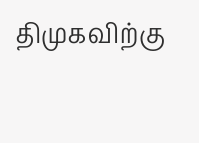திமுகவிற்கு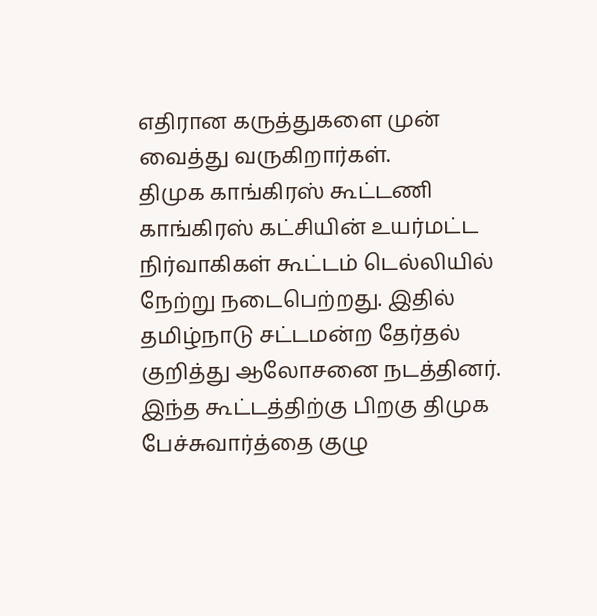எதிரான கருத்துகளை முன் வைத்து வருகிறார்கள்.
திமுக காங்கிரஸ் கூட்டணி
காங்கிரஸ் கட்சியின் உயர்மட்ட நிர்வாகிகள் கூட்டம் டெல்லியில் நேற்று நடைபெற்றது. இதில் தமிழ்நாடு சட்டமன்ற தேர்தல் குறித்து ஆலோசனை நடத்தினர். இந்த கூட்டத்திற்கு பிறகு திமுக பேச்சுவார்த்தை குழு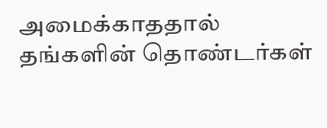அமைக்காததால் தங்களின் தொண்டர்கள்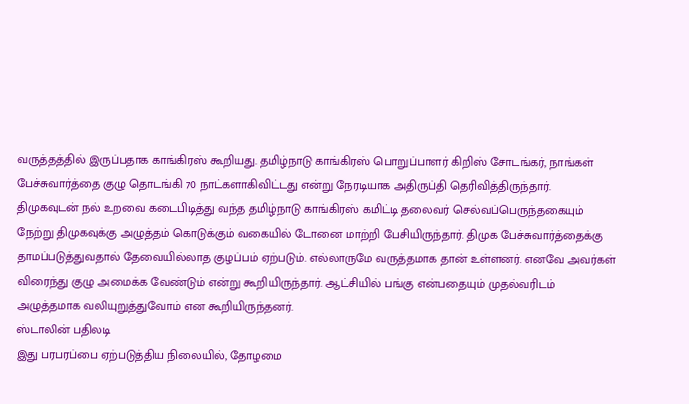வருத்தத்தில் இருப்பதாக காங்கிரஸ் கூறியது. தமிழ்நாடு காங்கிரஸ் பொறுப்பாளர் கிறிஸ் சோடங்கர், நாங்கள் பேச்சுவார்த்தை குழு தொடங்கி 70 நாட்களாகிவிட்டது என்று நேரடியாக அதிருப்தி தெரிவித்திருந்தார்.
திமுகவுடன் நல் உறவை கடைபிடித்து வந்த தமிழ்நாடு காங்கிரஸ் கமிட்டி தலைவர் செல்வப்பெருந்தகையும் நேற்று திமுகவுக்கு அழுத்தம் கொடுக்கும் வகையில் டோனை மாற்றி பேசியிருந்தார். திமுக பேச்சுவார்த்தைக்கு தாமப்படுத்துவதால் தேவையில்லாத குழப்பம் ஏற்படும். எல்லாருமே வருத்தமாக தான் உள்ளனர். எனவே அவர்கள் விரைந்து குழு அமைக்க வேண்டும் என்று கூறியிருந்தார். ஆட்சியில் பங்கு என்பதையும் முதல்வரிடம் அழுத்தமாக வலியுறுத்துவோம் என கூறியிருந்தனர்.
ஸ்டாலின் பதிலடி
இது பரபரப்பை ஏற்படுத்திய நிலையில், தோழமை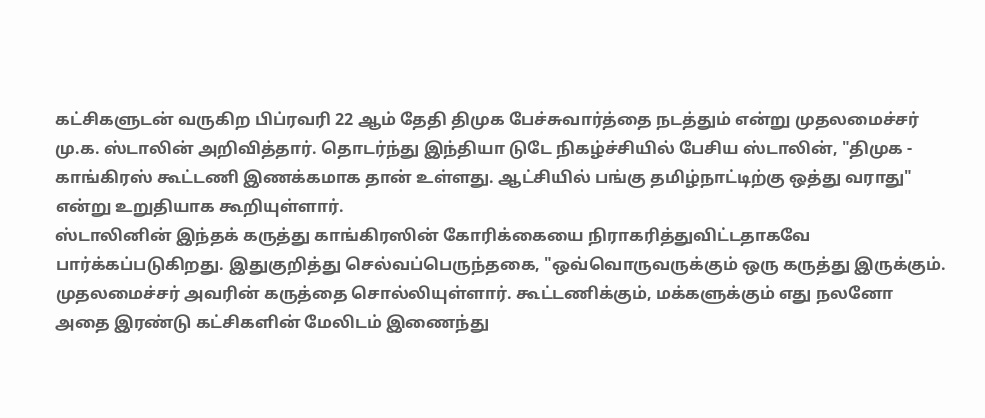கட்சிகளுடன் வருகிற பிப்ரவரி 22 ஆம் தேதி திமுக பேச்சுவார்த்தை நடத்தும் என்று முதலமைச்சர் மு.க. ஸ்டாலின் அறிவித்தார். தொடர்ந்து இந்தியா டுடே நிகழ்ச்சியில் பேசிய ஸ்டாலின், "திமுக - காங்கிரஸ் கூட்டணி இணக்கமாக தான் உள்ளது. ஆட்சியில் பங்கு தமிழ்நாட்டிற்கு ஒத்து வராது" என்று உறுதியாக கூறியுள்ளார்.
ஸ்டாலினின் இந்தக் கருத்து காங்கிரஸின் கோரிக்கையை நிராகரித்துவிட்டதாகவே பார்க்கப்படுகிறது. இதுகுறித்து செல்வப்பெருந்தகை, "ஒவ்வொருவருக்கும் ஒரு கருத்து இருக்கும். முதலமைச்சர் அவரின் கருத்தை சொல்லியுள்ளார். கூட்டணிக்கும், மக்களுக்கும் எது நலனோ அதை இரண்டு கட்சிகளின் மேலிடம் இணைந்து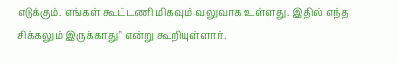எடுக்கும். எங்கள் கூட்டணி மிகவும் வலுவாக உள்ளது. இதில் எந்த சிக்கலும் இருக்காது" என்று கூறியுள்ளார்.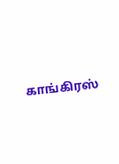காங்கிரஸ்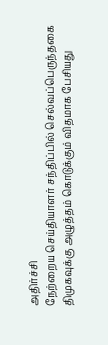அதிர்ச்சி
நேற்றைய செய்தியாளர் சந்திப்பில் செல்வப்பெருந்தகை திமுகவுக்கு அழுத்தம் கொடுக்கும் விதமாக பேசியது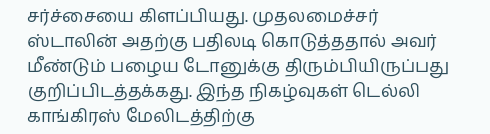சர்ச்சையை கிளப்பியது. முதலமைச்சர் ஸ்டாலின் அதற்கு பதிலடி கொடுத்ததால் அவர் மீண்டும் பழைய டோனுக்கு திரும்பியிருப்பது குறிப்பிடத்தக்கது. இந்த நிகழ்வுகள் டெல்லி காங்கிரஸ் மேலிடத்திற்கு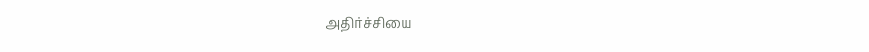அதிர்ச்சியை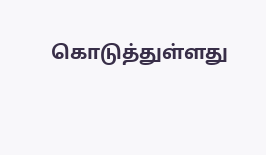கொடுத்துள்ளது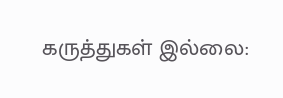கருத்துகள் இல்லை: